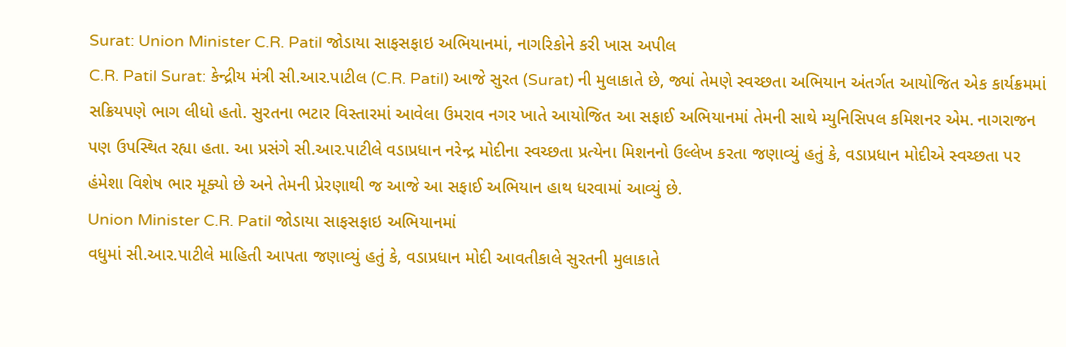Surat: Union Minister C.R. Patil જોડાયા સાફસફાઇ અભિયાનમાં, નાગરિકોને કરી ખાસ અપીલ
C.R. Patil Surat: કેન્દ્રીય મંત્રી સી.આર.પાટીલ (C.R. Patil) આજે સુરત (Surat) ની મુલાકાતે છે, જ્યાં તેમણે સ્વચ્છતા અભિયાન અંતર્ગત આયોજિત એક કાર્યક્રમમાં સક્રિયપણે ભાગ લીધો હતો. સુરતના ભટાર વિસ્તારમાં આવેલા ઉમરાવ નગર ખાતે આયોજિત આ સફાઈ અભિયાનમાં તેમની સાથે મ્યુનિસિપલ કમિશનર એમ. નાગરાજન પણ ઉપસ્થિત રહ્યા હતા. આ પ્રસંગે સી.આર.પાટીલે વડાપ્રધાન નરેન્દ્ર મોદીના સ્વચ્છતા પ્રત્યેના મિશનનો ઉલ્લેખ કરતા જણાવ્યું હતું કે, વડાપ્રધાન મોદીએ સ્વચ્છતા પર હંમેશા વિશેષ ભાર મૂક્યો છે અને તેમની પ્રેરણાથી જ આજે આ સફાઈ અભિયાન હાથ ધરવામાં આવ્યું છે.
Union Minister C.R. Patil જોડાયા સાફસફાઇ અભિયાનમાં
વધુમાં સી.આર.પાટીલે માહિતી આપતા જણાવ્યું હતું કે, વડાપ્રધાન મોદી આવતીકાલે સુરતની મુલાકાતે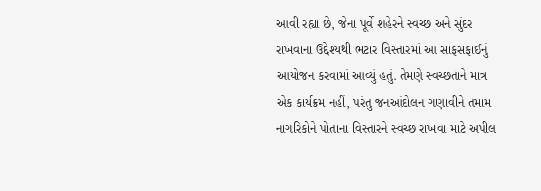આવી રહ્યા છે, જેના પૂર્વે શહેરને સ્વચ્છ અને સુંદર રાખવાના ઉદ્દેશ્યથી ભટાર વિસ્તારમાં આ સાફસફાઈનું આયોજન કરવામાં આવ્યું હતું. તેમણે સ્વચ્છતાને માત્ર એક કાર્યક્રમ નહીં, પરંતુ જનઆંદોલન ગણાવીને તમામ નાગરિકોને પોતાના વિસ્તારને સ્વચ્છ રાખવા માટે અપીલ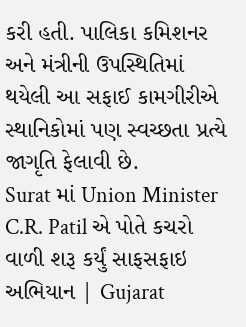કરી હતી. પાલિકા કમિશનર અને મંત્રીની ઉપસ્થિતિમાં થયેલી આ સફાઈ કામગીરીએ સ્થાનિકોમાં પણ સ્વચ્છતા પ્રત્યે જાગૃતિ ફેલાવી છે.
Surat માં Union Minister C.R. Patil એ પોતે કચરો વાળી શરૂ કર્યું સાફસફાઇ અભિયાન | Gujarat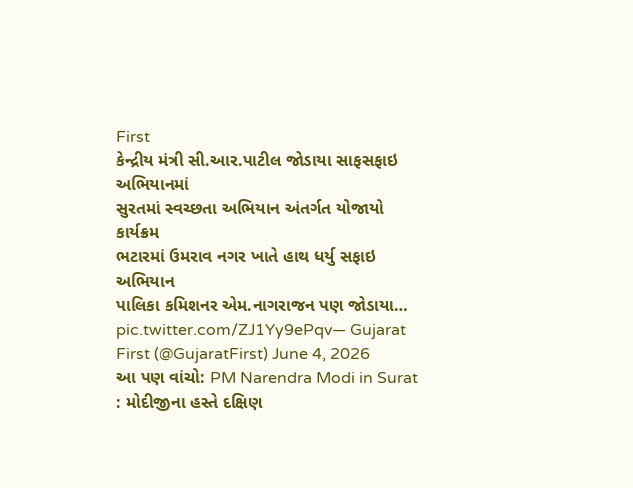First
કેન્દ્રીય મંત્રી સી.આર.પાટીલ જોડાયા સાફસફાઇ અભિયાનમાં
સુરતમાં સ્વચ્છતા અભિયાન અંતર્ગત યોજાયો કાર્યક્રમ
ભટારમાં ઉમરાવ નગર ખાતે હાથ ધર્યુ સફાઇ અભિયાન
પાલિકા કમિશનર એમ.નાગરાજન પણ જોડાયા… pic.twitter.com/ZJ1Yy9ePqv— Gujarat First (@GujaratFirst) June 4, 2026
આ પણ વાંચો: PM Narendra Modi in Surat : મોદીજીના હસ્તે દક્ષિણ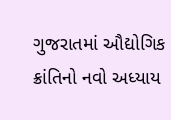ગુજરાતમાં ઔદ્યોગિક ક્રાંતિનો નવો અધ્યાય